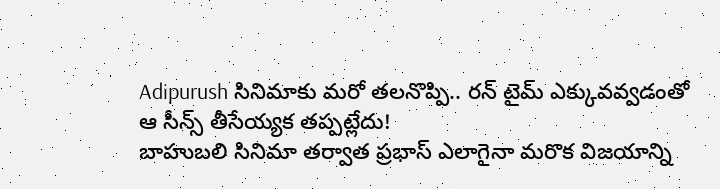Adipurush సినిమాకు మరో తలనొప్పి.. రన్ టైమ్ ఎక్కువవ్వడంతో ఆ సీన్స్ తీసేయ్యక తప్పట్లేదు!
బాహుబలి సినిమా తర్వాత ప్రభాస్ ఎలాగైనా మరొక విజయాన్ని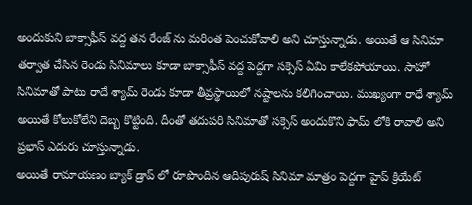అందుకుని బాక్సాఫీస్ వద్ద తన రేంజ్ ను మరింత పెంచుకోవాలి అని చూస్తున్నాడు. అయితే ఆ సినిమా తర్వాత చేసిన రెండు సినిమాలు కూడా బాక్సాఫీస్ వద్ద పెద్దగా సక్సెస్ ఏమి కాలేకపోయాయి. సాహో సినిమాతో పాటు రాదే శ్యామ్ రెండు కూడా తీవ్రస్థాయిలో నష్టాలను కలిగించాయి. ముఖ్యంగా రాధే శ్యామ్ అయితే కోలుకోలేని దెబ్బ కొట్టింది. దీంతో తదుపరి సినిమాతో సక్సెస్ అందుకొని ఫామ్ లోకి రావాలి అని ప్రభాస్ ఎదురు చూస్తున్నాడు.
అయితే రామాయణం బ్యాక్ డ్రాప్ లో రూపొందిన ఆదిపురుష్ సినిమా మాత్రం పెద్దగా హైప్ క్రియేట్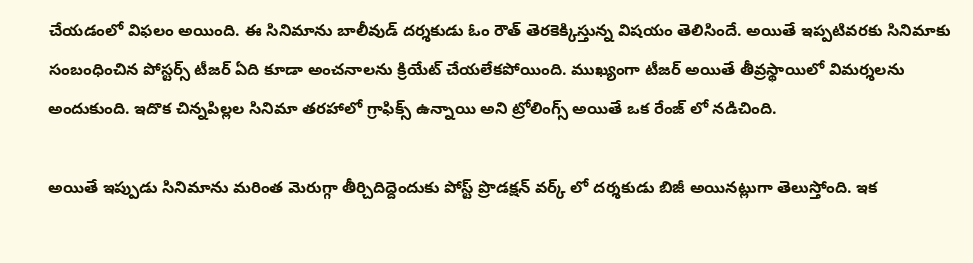చేయడంలో విఫలం అయింది. ఈ సినిమాను బాలీవుడ్ దర్శకుడు ఓం రౌత్ తెరకెక్కిస్తున్న విషయం తెలిసిందే. అయితే ఇప్పటివరకు సినిమాకు సంబంధించిన పోస్టర్స్ టీజర్ ఏది కూడా అంచనాలను క్రియేట్ చేయలేకపోయింది. ముఖ్యంగా టీజర్ అయితే తీవ్రస్థాయిలో విమర్శలను అందుకుంది. ఇదొక చిన్నపిల్లల సినిమా తరహాలో గ్రాఫిక్స్ ఉన్నాయి అని ట్రోలింగ్స్ అయితే ఒక రేంజ్ లో నడిచింది.

అయితే ఇప్పుడు సినిమాను మరింత మెరుగ్గా తీర్చిదిద్దెందుకు పోస్ట్ ప్రొడక్షన్ వర్క్ లో దర్శకుడు బిజీ అయినట్లుగా తెలుస్తోంది. ఇక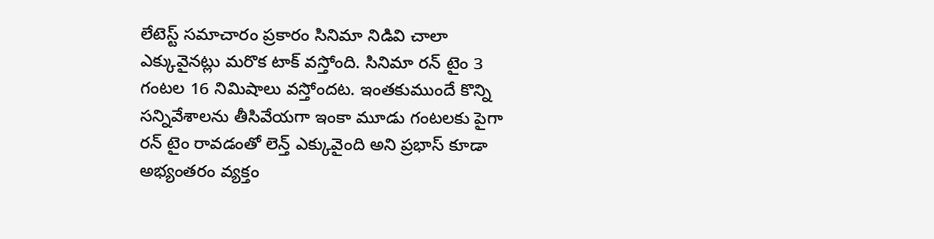లేటెస్ట్ సమాచారం ప్రకారం సినిమా నిడివి చాలా ఎక్కువైనట్లు మరొక టాక్ వస్తోంది. సినిమా రన్ టైం 3 గంటల 16 నిమిషాలు వస్తోందట. ఇంతకుముందే కొన్ని సన్నివేశాలను తీసివేయగా ఇంకా మూడు గంటలకు పైగా రన్ టైం రావడంతో లెన్త్ ఎక్కువైంది అని ప్రభాస్ కూడా అభ్యంతరం వ్యక్తం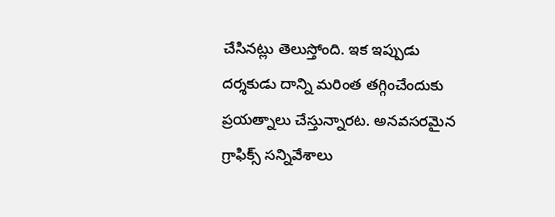చేసినట్లు తెలుస్తోంది. ఇక ఇప్పుడు దర్శకుడు దాన్ని మరింత తగ్గించేందుకు ప్రయత్నాలు చేస్తున్నారట. అనవసరమైన గ్రాఫిక్స్ సన్నివేశాలు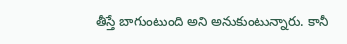తీస్తే బాగుంటుంది అని అనుకుంటున్నారు. కానీ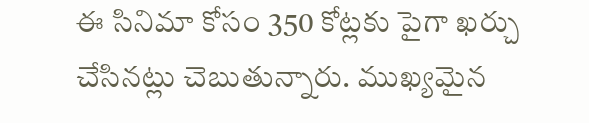ఈ సినిమా కోసం 350 కోట్లకు పైగా ఖర్చు చేసినట్లు చెబుతున్నారు. ముఖ్యమైన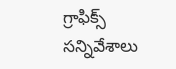గ్రాఫిక్స్ సన్నివేశాలు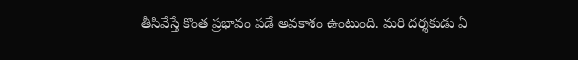తీసివేస్తే కొంత ప్రభావం పడే అవకాశం ఉంటుంది. మరి దర్శకుడు ఏ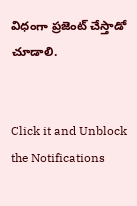విధంగా ప్రజెంట్ చేస్తాడో చూడాలి.


Click it and Unblock the Notifications